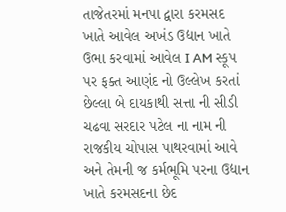તાજેતરમાં મનપા દ્વારા કરમસદ ખાતે આવેલ અખંડ ઉદ્યાન ખાતે ઉભા કરવામાં આવેલ I AM સ્કૂપ પર ફક્ત આણંદ નો ઉલ્લેખ કરતાં છેલ્લા બે દાયકાથી સત્તા ની સીડી ચઢવા સરદાર પટેલ ના નામ ની રાજકીય ચોપાસ પાથરવામાં આવે અને તેમની જ કર્મભૂમિ પરના ઉદ્યાન ખાતે કરમસદના છેદ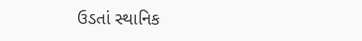ઉડતાં સ્થાનિક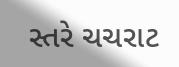સ્તરે ચચરાટ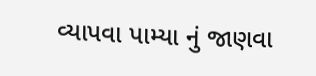વ્યાપવા પામ્યા નું જાણવા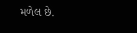મળેલ છે.